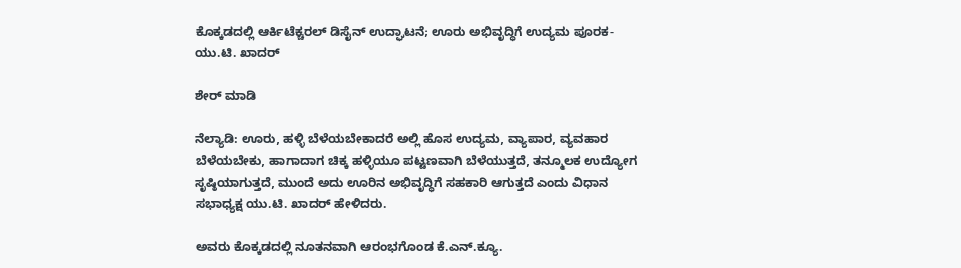ಕೊಕ್ಕಡದಲ್ಲಿ ಆರ್ಕಿಟೆಕ್ಚರಲ್ ಡಿಸೈನ್ ಉದ್ಘಾಟನೆ; ಊರು ಅಭಿವೃದ್ಧಿಗೆ ಉದ್ಯಮ ಪೂರಕ-ಯು.ಟಿ. ಖಾದರ್

ಶೇರ್ ಮಾಡಿ

ನೆಲ್ಯಾಡಿ: ಊರು, ಹಳ್ಳಿ ಬೆಳೆಯಬೇಕಾದರೆ ಅಲ್ಲಿ ಹೊಸ ಉದ್ಯಮ, ವ್ಯಾಪಾರ, ವ್ಯವಹಾರ ಬೆಳೆಯಬೇಕು, ಹಾಗಾದಾಗ ಚಿಕ್ಕ ಹಳ್ಳಿಯೂ ಪಟ್ಟಣವಾಗಿ ಬೆಳೆಯುತ್ತದೆ, ತನ್ಮೂಲಕ ಉದ್ಯೋಗ ಸೃಷ್ಠಿಯಾಗುತ್ತದೆ, ಮುಂದೆ ಅದು ಊರಿನ ಅಭಿವೃದ್ಧಿಗೆ ಸಹಕಾರಿ ಆಗುತ್ತದೆ ಎಂದು ವಿಧಾನ ಸಭಾಧ್ಯಕ್ಷ ಯು.ಟಿ. ಖಾದರ್ ಹೇಳಿದರು.

ಅವರು ಕೊಕ್ಕಡದಲ್ಲಿ ನೂತನವಾಗಿ ಆರಂಭಗೊಂಡ ಕೆ.ಎನ್.ಕ್ಯೂ.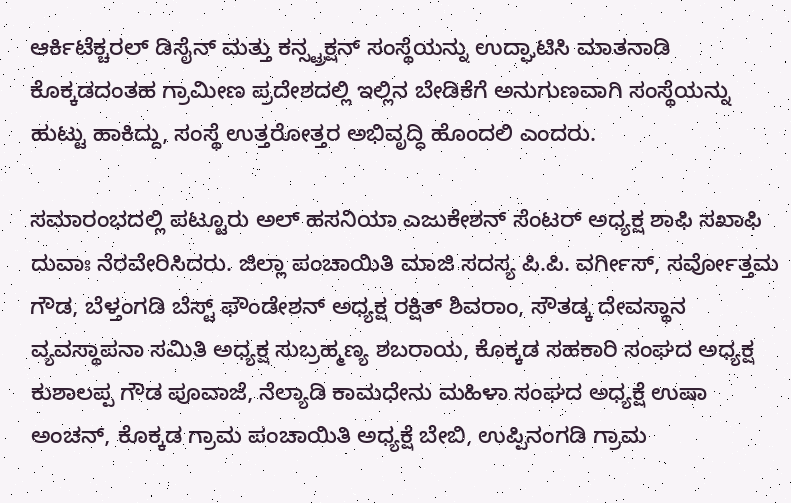ಆರ್ಕಿಟೆಕ್ಚರಲ್ ಡಿಸೈನ್ ಮತ್ತು ಕನ್ಸ್ಟ್ರಕ್ಷನ್ ಸಂಸ್ಥೆಯನ್ನು ಉದ್ಘಾಟಿಸಿ ಮಾತನಾಡಿ ಕೊಕ್ಕಡದಂತಹ ಗ್ರಾಮೀಣ ಪ್ರದೇಶದಲ್ಲಿ ಇಲ್ಲಿನ ಬೇಡಿಕೆಗೆ ಅನುಗುಣವಾಗಿ ಸಂಸ್ಥೆಯನ್ನು ಹುಟ್ಟು ಹಾಕಿದ್ದು, ಸಂಸ್ಥೆ ಉತ್ತರೋತ್ತರ ಅಭಿವೃದ್ಧಿ ಹೊಂದಲಿ ಎಂದರು.

ಸಮಾರಂಭದಲ್ಲಿ ಪಟ್ಟೂರು ಅಲ್ ಹಸನಿಯಾ ಎಜುಕೇಶನ್ ಸೆಂಟರ್ ಅಧ್ಯಕ್ಷ ಶಾಫಿ ಸಖಾಫಿ ದುವಾಃ ನೆರವೇರಿಸಿದರು. ಜಿಲ್ಲಾ ಪಂಚಾಯಿತಿ ಮಾಜಿ ಸದಸ್ಯ ಪಿ.ಪಿ. ವರ್ಗೀಸ್, ಸರ್ವೋತ್ತಮ ಗೌಡ, ಬೆಳ್ತಂಗಡಿ ಬೆಸ್ಟ್ ಫೌಂಡೇಶನ್ ಅಧ್ಯಕ್ಷ ರಕ್ಷಿತ್ ಶಿವರಾಂ, ಸೌತಡ್ಕ ದೇವಸ್ಥಾನ ವ್ಯವಸ್ಥಾಪನಾ ಸಮಿತಿ ಅಧ್ಯಕ್ಷ ಸುಬ್ರಹ್ಮಣ್ಯ ಶಬರಾಯ, ಕೊಕ್ಕಡ ಸಹಕಾರಿ ಸಂಘದ ಅಧ್ಯಕ್ಷ ಕುಶಾಲಪ್ಪ ಗೌಡ ಪೂವಾಜೆ, ನೆಲ್ಯಾಡಿ ಕಾಮಧೇನು ಮಹಿಳಾ ಸಂಘದ ಅಧ್ಯಕ್ಷೆ ಉಷಾ ಅಂಚನ್, ಕೊಕ್ಕಡ ಗ್ರಾಮ ಪಂಚಾಯಿತಿ ಅಧ್ಯಕ್ಷೆ ಬೇಬಿ, ಉಪ್ಪಿನಂಗಡಿ ಗ್ರಾಮ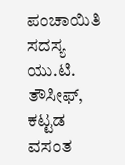ಪಂಚಾಯಿತಿ ಸದಸ್ಯ ಯು.ಟಿ. ತೌಸೀಫ್, ಕಟ್ಟಡ ವಸಂತ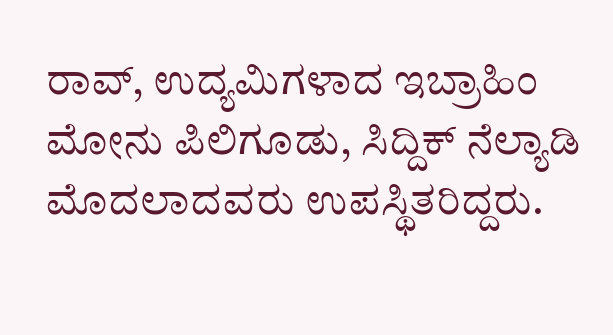ರಾವ್, ಉದ್ಯಮಿಗಳಾದ ಇಬ್ರಾಹಿಂ ಮೋನು ಪಿಲಿಗೂಡು, ಸಿದ್ದಿಕ್ ನೆಲ್ಯಾಡಿ ಮೊದಲಾದವರು ಉಪಸ್ಥಿತರಿದ್ದರು.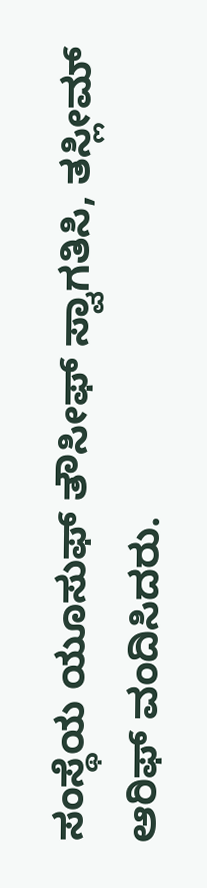ಸಂಸ್ಥೆಯ ಯೂಸುಫ್ ತೌಸೀಫ್ ಸ್ವಾಗತಿಸಿ, ತಸ್ಲೀಮ್ ಆರಿಫ್ ವಂದಿಸಿದರು.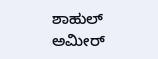ಶಾಹುಲ್ ಅಮೀರ್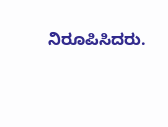ನಿರೂಪಿಸಿದರು.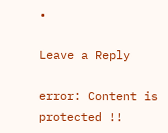•

Leave a Reply

error: Content is protected !!